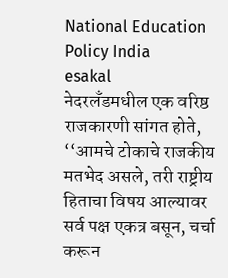National Education Policy India
esakal
नेदरलॅंडमधील एक वरिष्ठ राजकारणी सांगत होते, ‘‘आमचे टोकाचे राजकीय मतभेद असले, तरी राष्ट्रीय हिताचा विषय आल्यावर सर्व पक्ष एकत्र बसून, चर्चा करून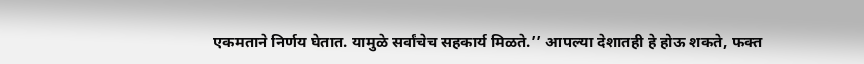एकमताने निर्णय घेतात. यामुळे सर्वांचेच सहकार्य मिळते.’’ आपल्या देशातही हे होऊ शकते, फक्त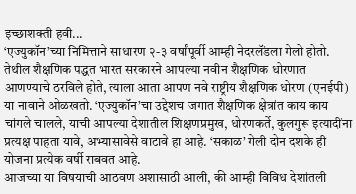इच्छाशक्ती हवी...
‘एज्युकॉन’च्या निमित्ताने साधारण २-३ वर्षांपूर्वी आम्ही नेदरलॅंडला गेलो होतो. तेथील शैक्षणिक पद्धत भारत सरकारने आपल्या नवीन शैक्षणिक धोरणात आणण्याचे ठरविले होते, त्याला आता आपण नवे राष्ट्रीय शैक्षणिक धोरण (एनईपी) या नावाने ओळखतो. ‘एज्युकॉन’चा उद्देशच जगात शैक्षणिक क्षेत्रांत काय काय चांगले चालले, याची आपल्या देशातील शिक्षणप्रमुख, धोरणकर्ते, कुलगुरू इत्यादींना प्रत्यक्ष पाहता यावे, अभ्यासावेसे वाटावे हा आहे. ‘सकाळ’ गेली दोन दशके ही योजना प्रत्येक वर्षी राबवत आहे.
आजच्या या विषयाची आठवण अशासाठी आली, की आम्ही विविध देशांतली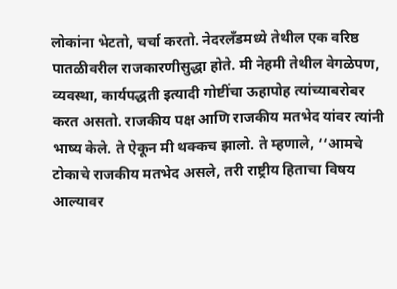लोकांना भेटतो, चर्चा करतो. नेदरलॅंडमध्ये तेथील एक वरिष्ठ पातळीवरील राजकारणीसुद्धा होते. मी नेहमी तेथील वेगळेपण, व्यवस्था, कार्यपद्धती इत्यादी गोष्टींचा ऊहापोह त्यांच्याबरोबर करत असतो. राजकीय पक्ष आणि राजकीय मतभेद यांवर त्यांनी भाष्य केले. ते ऐकून मी थक्कच झालो. ते म्हणाले, ‘‘आमचे टोकाचे राजकीय मतभेद असले, तरी राष्ट्रीय हिताचा विषय आल्यावर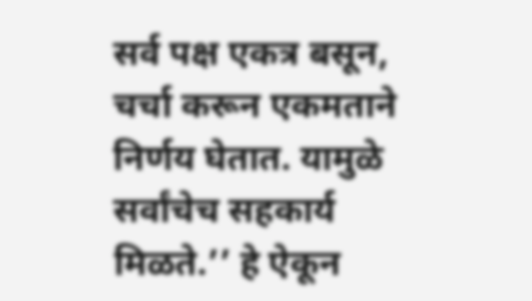सर्व पक्ष एकत्र बसून, चर्चा करून एकमताने निर्णय घेतात. यामुळे सर्वांचेच सहकार्य मिळते.’’ हे ऐकून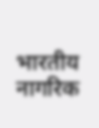भारतीय नागरिक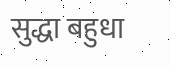सुद्धा बहुधा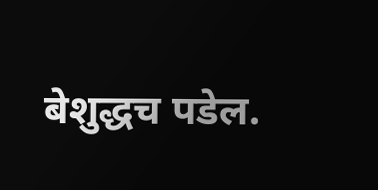बेशुद्धच पडेल.